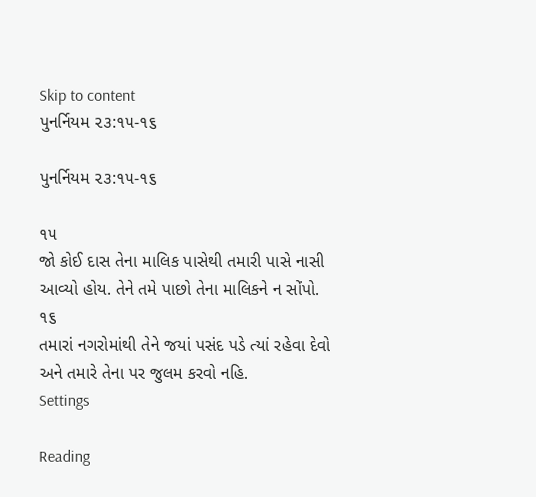Skip to content
પુનર્નિયમ ૨૩:૧૫-૧૬

પુનર્નિયમ ૨૩:૧૫-૧૬

૧૫
જો કોઈ દાસ તેના માલિક પાસેથી તમારી પાસે નાસી આવ્યો હોય. તેને તમે પાછો તેના માલિકને ન સોંપો.
૧૬
તમારાં નગરોમાંથી તેને જયાં પસંદ પડે ત્યાં રહેવા દેવો અને તમારે તેના પર જુલમ કરવો નહિ.
Settings

Reading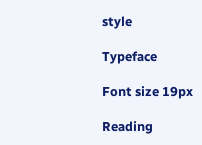style

Typeface

Font size 19px

Reading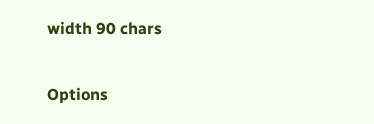width 90 chars

Options